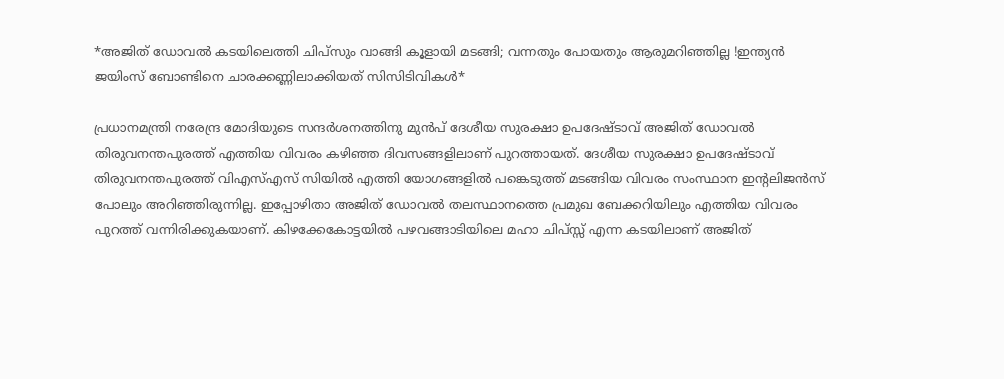*അജിത് ഡോവൽ കടയിലെത്തി ചിപ്സും വാങ്ങി കൂളായി മടങ്ങി; വന്നതും പോയതും ആരുമറിഞ്ഞില്ല !ഇന്ത്യൻ ജയിംസ് ബോണ്ടിനെ ചാരക്കണ്ണിലാക്കിയത് സിസിടിവികൾ*

പ്രധാനമന്ത്രി നരേന്ദ്ര മോദിയുടെ സന്ദര്‍ശനത്തിനു മുന്‍പ് ദേശീയ സുരക്ഷാ ഉപദേഷ്ടാവ് അജിത് ഡോവല്‍ തിരുവനന്തപുരത്ത് എത്തിയ വിവരം കഴിഞ്ഞ ദിവസങ്ങളിലാണ് പുറത്തായത്. ദേശീയ സുരക്ഷാ ഉപദേഷ്ടാവ് തിരുവനന്തപുരത്ത് വിഎസ്എസ് സിയില്‍ എത്തി യോഗങ്ങളില്‍ പങ്കെടുത്ത് മടങ്ങിയ വിവരം സംസ്ഥാന ഇന്റലിജന്‍സ് പോലും അറിഞ്ഞിരുന്നില്ല. ഇപ്പോഴിതാ അജിത് ഡോവൽ തലസ്ഥാനത്തെ പ്രമുഖ ബേക്കറിയിലും എത്തിയ വിവരം പുറത്ത് വന്നിരിക്കുകയാണ്. കിഴക്കേകോട്ടയിൽ പഴവങ്ങാടിയിലെ മഹാ ചിപ്സ്സ് എന്ന കടയിലാണ് അജിത്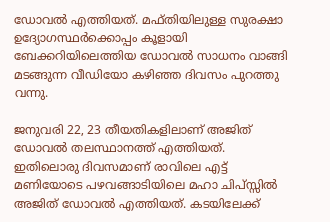ഡോവൽ എത്തിയത്. മഫ്തിയിലുള്ള സുരക്ഷാ ഉദ്യോഗസ്ഥർക്കൊപ്പം കൂളായി ബേക്കറിയിലെത്തിയ ഡോവൽ സാധനം വാങ്ങി മടങ്ങുന്ന വീഡിയോ കഴിഞ്ഞ ദിവസം പുറത്തു വന്നു.

ജനുവരി 22, 23 തീയതികളിലാണ് അജിത് ഡോവൽ തലസ്ഥാനത്ത് എത്തിയത്. ഇതിലൊരു ദിവസമാണ് രാവിലെ എട്ട് മണിയോടെ പഴവങ്ങാടിയിലെ മഹാ ചിപ്സ്സിൽ അജിത് ഡോവൽ എത്തിയത്. കടയിലേക്ക്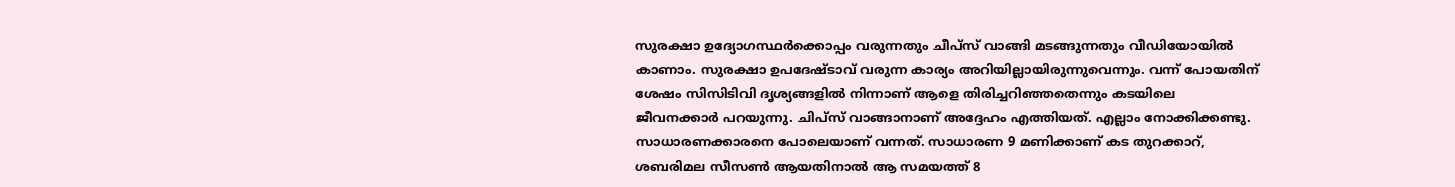സുരക്ഷാ ഉദ്യോഗസ്ഥർക്കൊപ്പം വരുന്നതും ചീപ്സ് വാങ്ങി മടങ്ങുന്നതും വീഡിയോയിൽ കാണാം. സുരക്ഷാ ഉപദേഷ്ടാവ് വരുന്ന കാര്യം അറിയില്ലായിരുന്നുവെന്നും. വന്ന് പോയതിന് ശേഷം സിസിടിവി ദൃശ്യങ്ങളിൽ നിന്നാണ് ആളെ തിരിച്ചറിഞ്ഞതെന്നും കടയിലെ ജീവനക്കാർ പറയുന്നു. ചിപ്സ് വാങ്ങാനാണ് അദ്ദേഹം എത്തിയത്. എല്ലാം നോക്കിക്കണ്ടു. സാധാരണക്കാരനെ പോലെയാണ് വന്നത്. സാധാരണ 9 മണിക്കാണ് കട തുറക്കാറ്, ശബരിമല സീസൺ ആയതിനാൽ ആ സമയത്ത് 8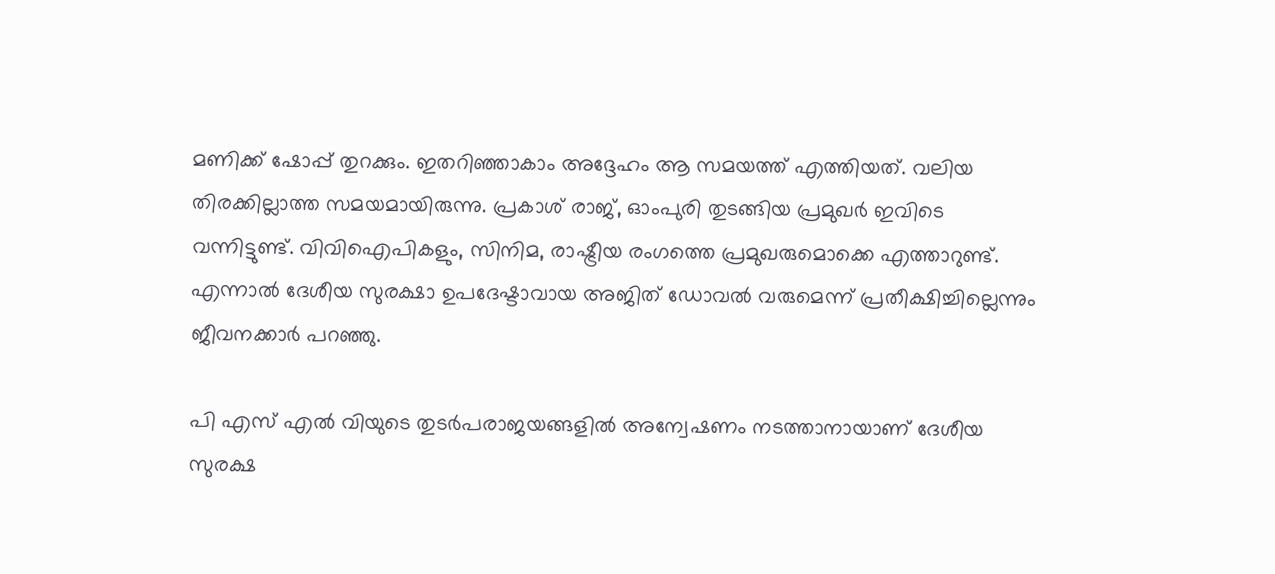മണിക്ക് ഷോപ്പ് തുറക്കും. ഇതറിഞ്ഞാകാം അദ്ദേഹം ആ സമയത്ത് എത്തിയത്. വലിയ തിരക്കില്ലാത്ത സമയമായിരുന്നു. പ്രകാശ് രാജ്, ഓംപുരി തുടങ്ങിയ പ്രമുഖർ ഇവിടെ വന്നിട്ടുണ്ട്. വിവിഐപികളും, സിനിമ, രാഷ്ട്രീയ രംഗത്തെ പ്രമുഖരുമൊക്കെ എത്താറുണ്ട്. എന്നാൽ ദേശീയ സുരക്ഷാ ഉപദേഷ്ടാവായ അജിത് ഡോവൽ വരുമെന്ന് പ്രതീക്ഷിച്ചില്ലെന്നും ജീവനക്കാർ പറഞ്ഞു.

പി എസ് എൽ വിയുടെ തുടർപരാജയങ്ങളിൽ അന്വേഷണം നടത്താനായാണ് ദേശീയ സുരക്ഷ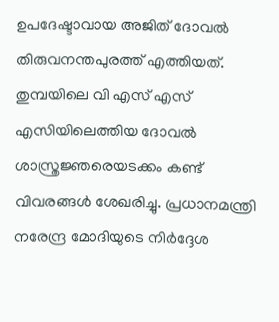ഉപദേഷ്ടാവായ അജിത് ദോവൽ തിരുവനന്തപുരത്ത് എത്തിയത്. തുമ്പയിലെ വി എസ് എസ് എസിയിലെത്തിയ ദോവൽ ശാസ്ത്രജ്ഞ‌രെയടക്കം കണ്ട് വിവരങ്ങൾ ശേഖരിച്ചു. പ്രധാനമന്ത്രി നരേന്ദ്ര മോദിയുടെ നിർദ്ദേശ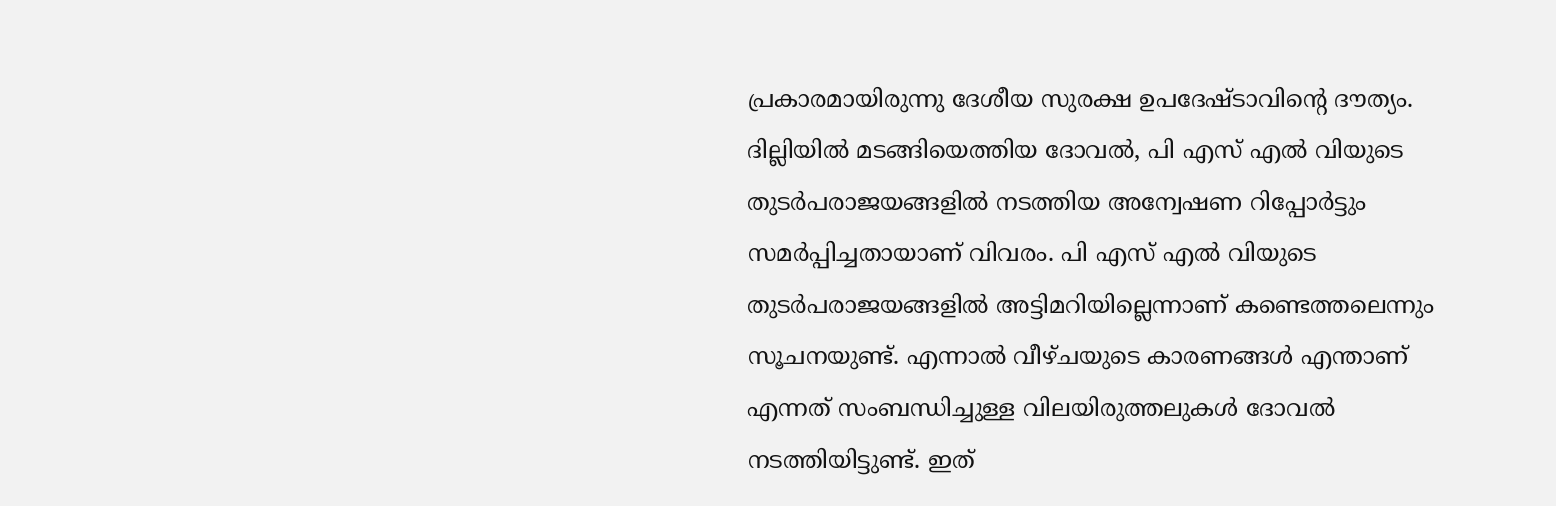പ്രകാരമായിരുന്നു ദേശീയ സുരക്ഷ ഉപദേഷ്ടാവിന്‍റെ ദൗത്യം. ദില്ലിയിൽ മടങ്ങിയെത്തിയ ദോവൽ, പി എസ് എൽ വിയുടെ തുടർപരാജയങ്ങളിൽ നടത്തിയ അന്വേഷണ റിപ്പോർട്ടും സമർപ്പിച്ചതായാണ് വിവരം. പി എസ് എൽ വിയുടെ തുടർപരാജയങ്ങളിൽ അട്ടിമറിയില്ലെന്നാണ് കണ്ടെത്തലെന്നും സൂചനയുണ്ട്. എന്നാൽ വീഴ്ചയുടെ കാരണങ്ങൾ എന്താണ് എന്നത് സംബന്ധിച്ചുള്ള വിലയിരുത്തലുകൾ ദോവൽ നടത്തിയിട്ടുണ്ട്. ഇത്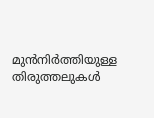മുൻനിർത്തിയുള്ള തിരുത്തലുകൾ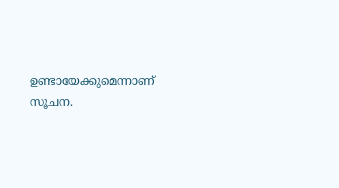ഉണ്ടായേക്കുമെന്നാണ് സൂചന.